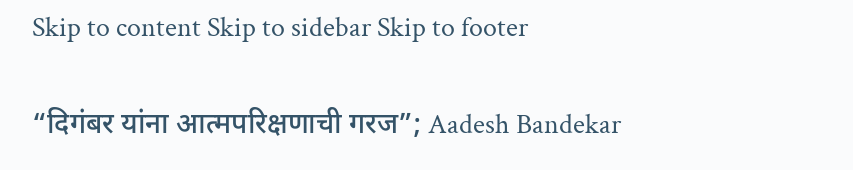Skip to content Skip to sidebar Skip to footer

“दिगंबर यांना आत्मपरिक्षणाची गरज”; Aadesh Bandekar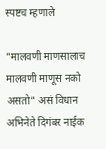स्पष्टच म्हणाले

"मालवणी माणसालाच मालवणी माणूस नको असतो" असं विधान अभिनेते दिगंबर नाईक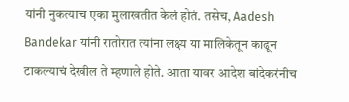यांनी नुकत्याच एका मुलाखतीत केलं होतं. तसेच, Aadesh Bandekar यांनी रातोरात त्यांना लक्ष्य या मालिकेतून काढून टाकल्याचं देखील ते म्हणाले होते. आता यावर आदेश बांदेकरंनीच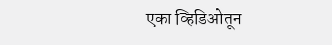एका व्हिडिओतून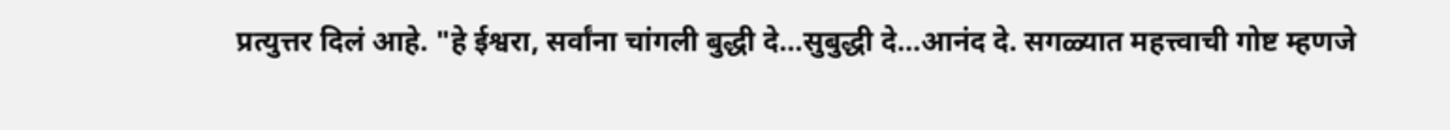प्रत्युत्तर दिलं आहे. "हे ईश्वरा, सर्वांना चांगली बुद्धी दे…सुबुद्धी दे…आनंद दे. सगळ्यात महत्त्वाची गोष्ट म्हणजे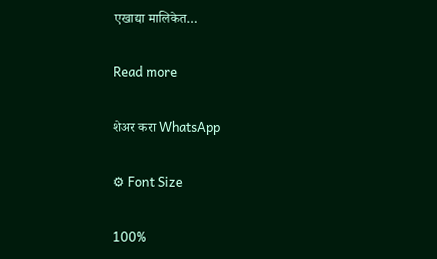एखाद्या मालिकेत…

Read more

शेअर करा WhatsApp

⚙ Font Size

100%